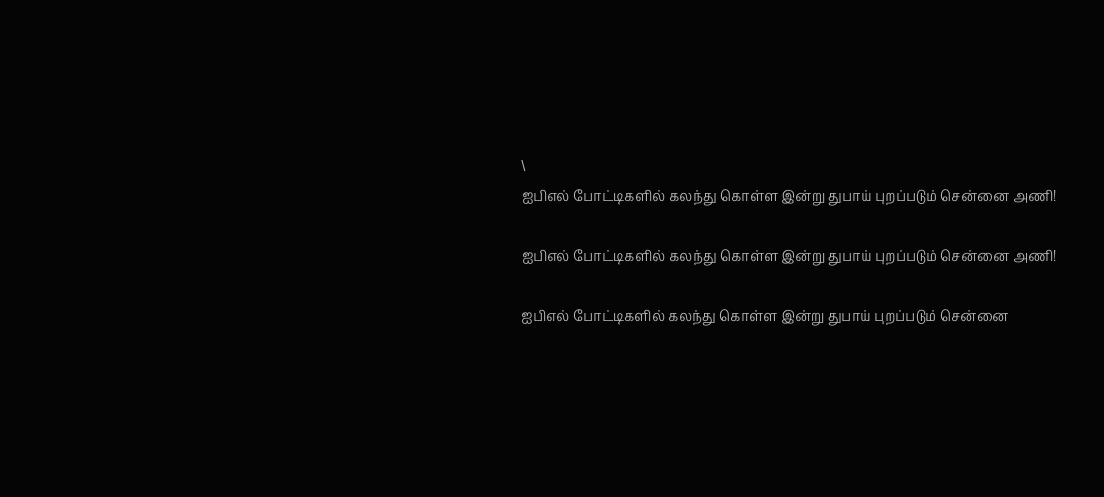\
ஐபிஎல் போட்டிகளில் கலந்து கொள்ள இன்று துபாய் புறப்படும் சென்னை அணி!

ஐபிஎல் போட்டிகளில் கலந்து கொள்ள இன்று துபாய் புறப்படும் சென்னை அணி!

ஐபிஎல் போட்டிகளில் கலந்து கொள்ள இன்று துபாய் புறப்படும் சென்னை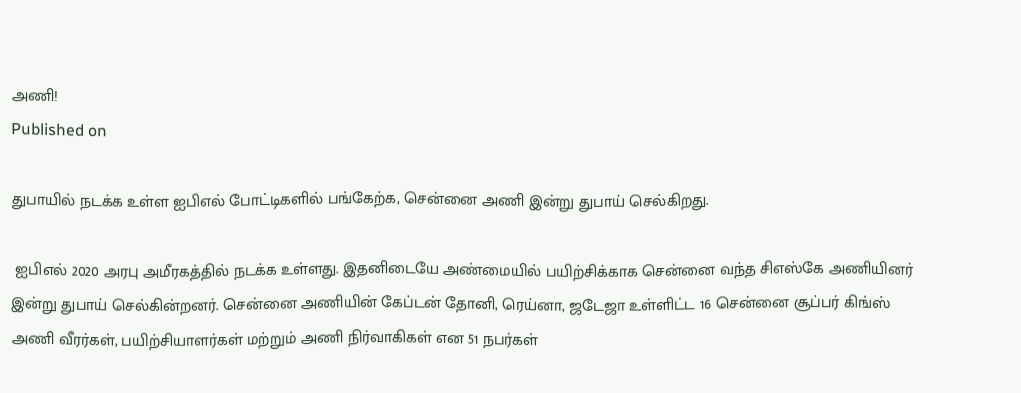அணி!
Published on

துபாயில் நடக்க உள்ள ஐபிஎல் போட்டிகளில் பங்கேற்க, சென்னை அணி இன்று துபாய் செல்கிறது.

 ஐபிஎல் 2020 அரபு அமீரகத்தில் நடக்க உள்ளது. இதனிடையே அண்மையில் பயிற்சிக்காக சென்னை வந்த சிஎஸ்கே அணியினர் இன்று துபாய் செல்கின்றனர். சென்னை அணியின் கேப்டன் தோனி, ரெய்னா, ஜடேஜா உள்ளிட்ட 16 சென்னை சூப்பர் கிங்ஸ் அணி வீரர்கள், பயிற்சியாளர்கள் மற்றும் அணி நிர்வாகிகள் என 51 நபர்கள்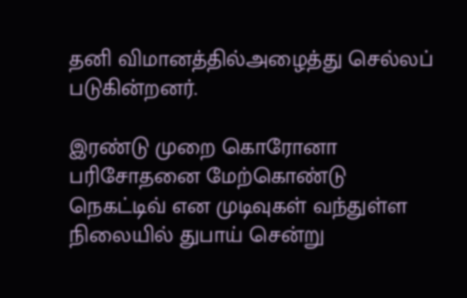தனி விமானத்தில்அழைத்து செல்லப் படுகின்றனர்.

இரண்டு முறை கொரோனா பரிசோதனை மேற்கொண்டு நெகட்டிவ் என முடிவுகள் வந்துள்ள நிலையில் துபாய் சென்று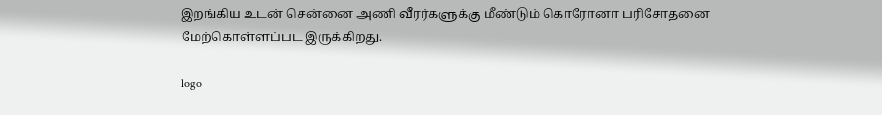இறங்கிய உடன் சென்னை அணி வீரர்களுக்கு மீண்டும் கொரோனா பரிசோதனை மேற்கொள்ளப்பட இருக்கிறது.

logo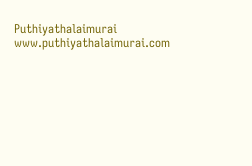Puthiyathalaimurai
www.puthiyathalaimurai.com